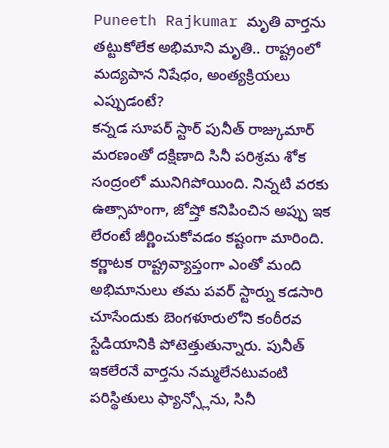Puneeth Rajkumar మృతి వార్తను తట్టుకోలేక అభిమాని మృతి.. రాష్ట్రంలో మద్యపాన నిషేధం, అంత్యక్రియలు ఎప్పుడంటే?
కన్నడ సూపర్ స్టార్ పునీత్ రాజ్కుమార్ మరణంతో దక్షిణాది సినీ పరిశ్రమ శోక సంద్రంలో మునిగిపోయింది. నిన్నటి వరకు ఉత్సాహంగా, జోష్తో కనిపించిన అప్పు ఇక లేరంటే జీర్ణించుకోవడం కష్టంగా మారింది. కర్ణాటక రాష్ట్రవ్యాప్తంగా ఎంతో మంది అభిమానులు తమ పవర్ స్టార్ను కడసారి చూసేందుకు బెంగళూరులోని కంఠీరవ స్టేడియానికి పోటెత్తుతున్నారు. పునీత్ ఇకలేరనే వార్తను నమ్మలేనటువంటి పరిస్థితులు ఫ్యాన్స్లోను, సినీ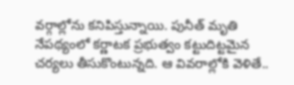వర్గాల్లోను కనిపిస్తున్నాయి. పునీత్ మృతి నేపథ్యంలో కర్ణాటక ప్రభుత్వం కట్టుదిట్టమైన చర్యలు తీసుకొంటున్నది. ఆ వివరాల్లోకి వెళితే..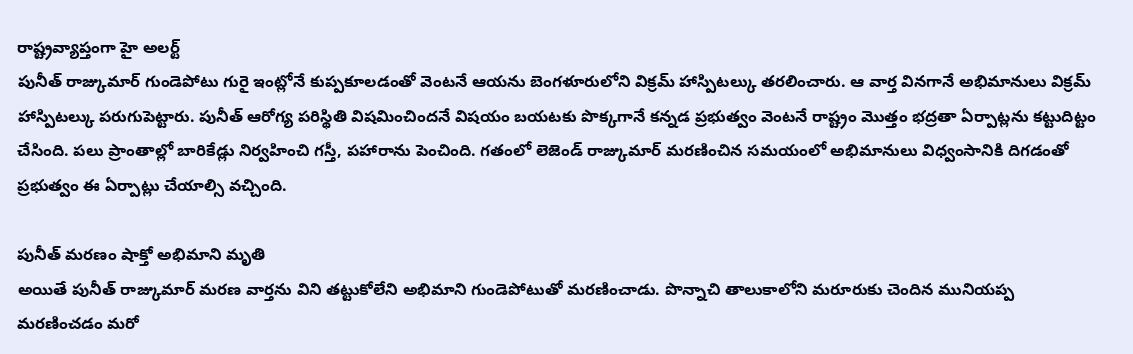రాష్ట్రవ్యాప్తంగా హై అలర్ట్
పునీత్ రాజ్కుమార్ గుండెపోటు గురై ఇంట్లోనే కుప్పకూలడంతో వెంటనే ఆయను బెంగళూరులోని విక్రమ్ హాస్పిటల్కు తరలించారు. ఆ వార్త వినగానే అభిమానులు విక్రమ్ హాస్పిటల్కు పరుగుపెట్టారు. పునీత్ ఆరోగ్య పరిస్థితి విషమించిందనే విషయం బయటకు పొక్కగానే కన్నడ ప్రభుత్వం వెంటనే రాష్ట్రం మొత్తం భద్రతా ఏర్పాట్లను కట్టుదిట్టం చేసింది. పలు ప్రాంతాల్లో బారికేడ్లు నిర్వహించి గస్తీ, పహారాను పెంచింది. గతంలో లెజెండ్ రాజ్కుమార్ మరణించిన సమయంలో అభిమానులు విధ్వంసానికి దిగడంతో ప్రభుత్వం ఈ ఏర్పాట్లు చేయాల్సి వచ్చింది.

పునీత్ మరణం షాక్తో అభిమాని మృతి
అయితే పునీత్ రాజ్కుమార్ మరణ వార్తను విని తట్టుకోలేని అభిమాని గుండెపోటుతో మరణించాడు. పొన్నాచి తాలుకాలోని మరూరుకు చెందిన మునియప్ప మరణించడం మరో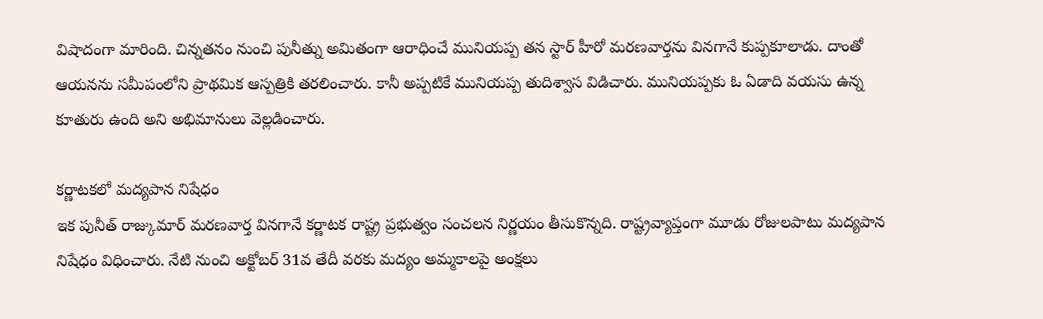విషాదంగా మారింది. చిన్నతనం నుంచి పునీత్ను అమితంగా ఆరాధించే మునియప్ప తన స్టార్ హీరో మరణవార్తను వినగానే కుప్పకూలాడు. దాంతో ఆయనను సమీపంలోని ప్రాథమిక ఆస్పత్రికి తరలించారు. కానీ అప్పటికే మునియప్ప తుదిశ్వాస విడిచారు. మునియప్పకు ఓ ఏడాది వయసు ఉన్న కూతురు ఉంది అని అభిమానులు వెల్లడించారు.

కర్ణాటకలో మద్యపాన నిషేధం
ఇక పునీత్ రాజ్కుమార్ మరణవార్త వినగానే కర్ణాటక రాష్ట్ర ప్రభుత్వం సంచలన నిర్ణయం తీసుకొన్నది. రాష్ట్రవ్యాప్తంగా మూడు రోజులపాటు మద్యపాన నిషేధం విధించారు. నేటి నుంచి అక్టోబర్ 31వ తేదీ వరకు మద్యం అమ్మకాలపై అంక్షలు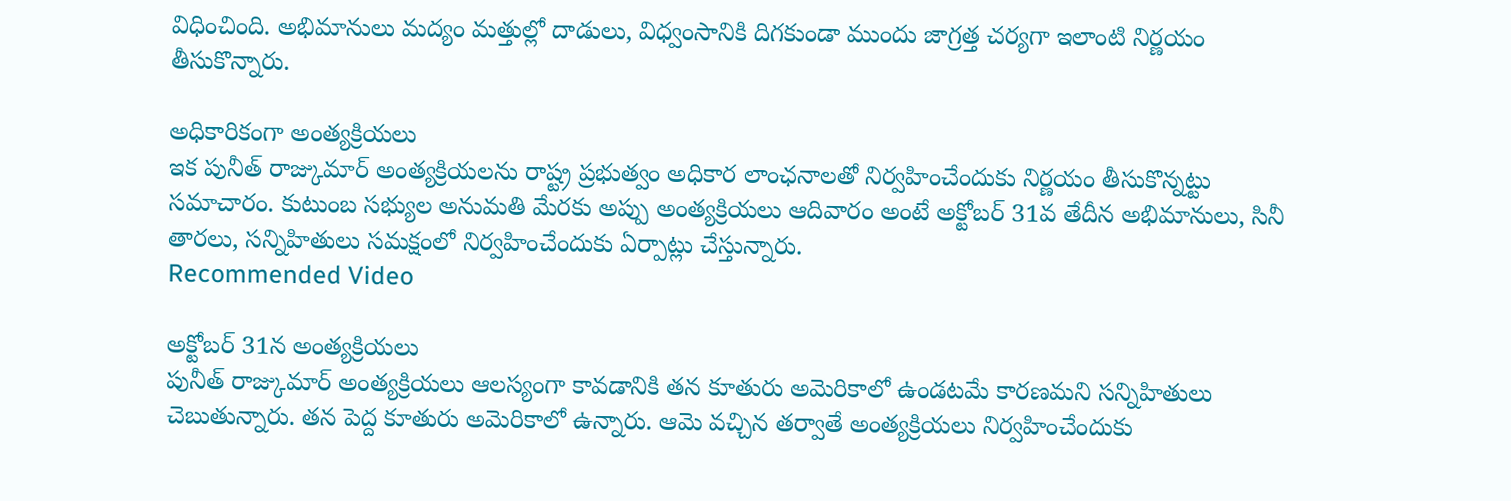విధించింది. అభిమానులు మద్యం మత్తుల్లో దాడులు, విధ్వంసానికి దిగకుండా ముందు జాగ్రత్త చర్యగా ఇలాంటి నిర్ణయం తీసుకొన్నారు.

అధికారికంగా అంత్యక్రియలు
ఇక పునీత్ రాజ్కుమార్ అంత్యక్రియలను రాష్ట్ర ప్రభుత్వం అధికార లాంఛనాలతో నిర్వహించేందుకు నిర్ణయం తీసుకొన్నట్టు సమాచారం. కుటుంబ సభ్యుల అనుమతి మేరకు అప్పు అంత్యక్రియలు ఆదివారం అంటే అక్టోబర్ 31వ తేదీన అభిమానులు, సినీ తారలు, సన్నిహితులు సమక్షంలో నిర్వహించేందుకు ఏర్పాట్లు చేస్తున్నారు.
Recommended Video

అక్టోబర్ 31న అంత్యక్రియలు
పునీత్ రాజ్కుమార్ అంత్యక్రియలు ఆలస్యంగా కావడానికి తన కూతురు అమెరికాలో ఉండటమే కారణమని సన్నిహితులు చెబుతున్నారు. తన పెద్ద కూతురు అమెరికాలో ఉన్నారు. ఆమె వచ్చిన తర్వాతే అంత్యక్రియలు నిర్వహించేందుకు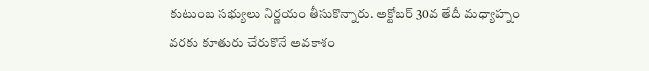కుటుంబ సభ్యులు నిర్ణయం తీసుకొన్నారు. అక్టోబర్ 30వ తేదీ మధ్యాహ్నం వరకు కూతురు చేరుకొనే అవకాశం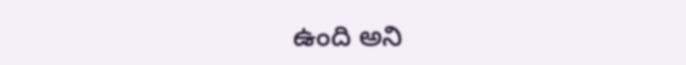ఉంది అని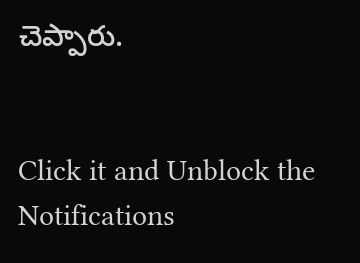చెప్పారు.


Click it and Unblock the Notifications